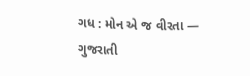ગધ : મોન એ જ વીરતા — ગુજરાતી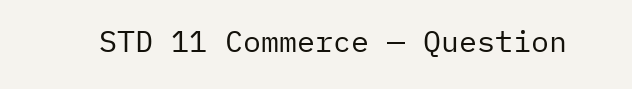STD 11 Commerce — Question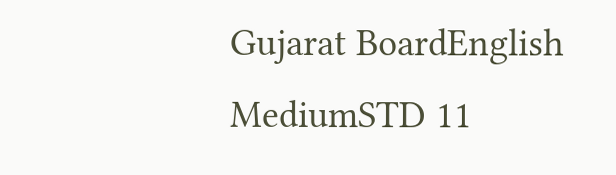Gujarat BoardEnglish MediumSTD 11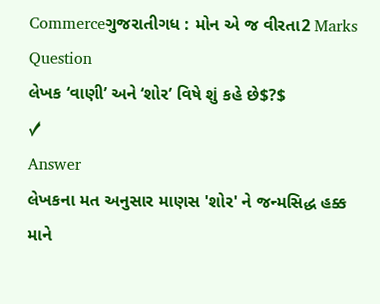Commerceગુજરાતીગધ : મોન એ જ વીરતા2 Marks
Question
લેખક ‘વાણી’ અને ‘શોર’ વિષે શું કહે છે$?$
✓
Answer
લેખકના મત અનુસાર માણસ 'શોર' ને જન્મસિદ્ધ હક્ક માને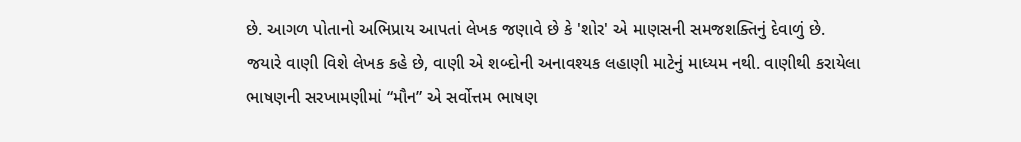છે. આગળ પોતાનો અભિપ્રાય આપતાં લેખક જણાવે છે કે 'શોર' એ માણસની સમજશક્તિનું દેવાળું છે. જયારે વાણી વિશે લેખક કહે છે, વાણી એ શબ્દોની અનાવશ્યક લહાણી માટેનું માધ્યમ નથી. વાણીથી કરાયેલા ભાષણની સરખામણીમાં “મૌન” એ સર્વોત્તમ ભાષણ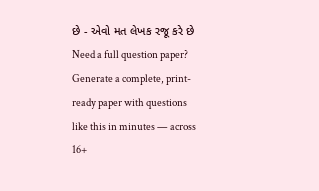છે - એવો મત લેખક રજૂ કરે છે
Need a full question paper?
Generate a complete, print-ready paper with questions like this in minutes — across 16+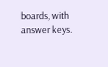boards, with answer keys.